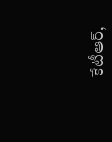కేటీఆర్,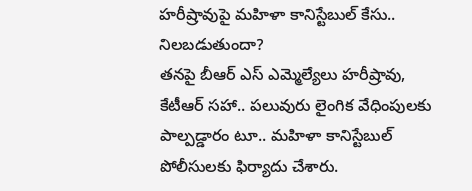హరీష్రావుపై మహిళా కానిస్టేబుల్ కేసు.. నిలబడుతుందా?
తనపై బీఆర్ ఎస్ ఎమ్మెల్యేలు హరీష్రావు, కేటీఆర్ సహా.. పలువురు లైంగిక వేధింపులకు పాల్పడ్డారం టూ.. మహిళా కానిస్టేబుల్ పోలీసులకు ఫిర్యాదు చేశారు.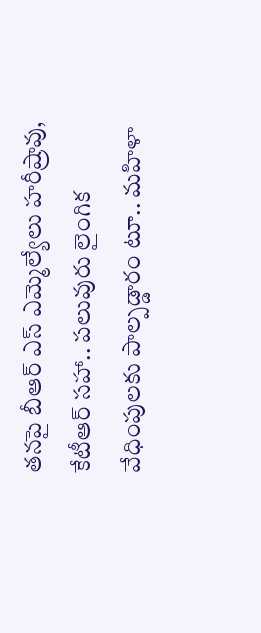తనపై బీఆర్ ఎస్ ఎమ్మెల్యేలు హరీష్రావు, కేటీఆర్ సహా.. పలువురు లైంగిక వేధింపులకు పాల్పడ్డారం టూ.. మహిళా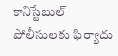కానిస్టేబుల్ పోలీసులకు ఫిర్యాదు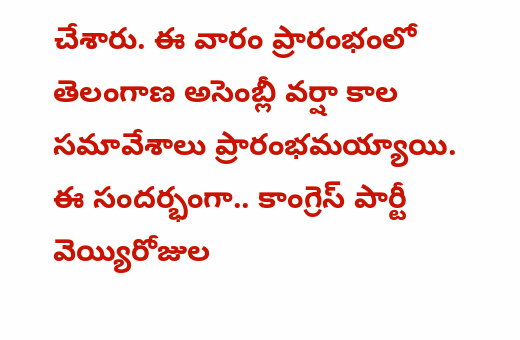చేశారు. ఈ వారం ప్రారంభంలో తెలంగాణ అసెంబ్లీ వర్షా కాల సమావేశాలు ప్రారంభమయ్యాయి. ఈ సందర్భంగా.. కాంగ్రెస్ పార్టీ వెయ్యిరోజుల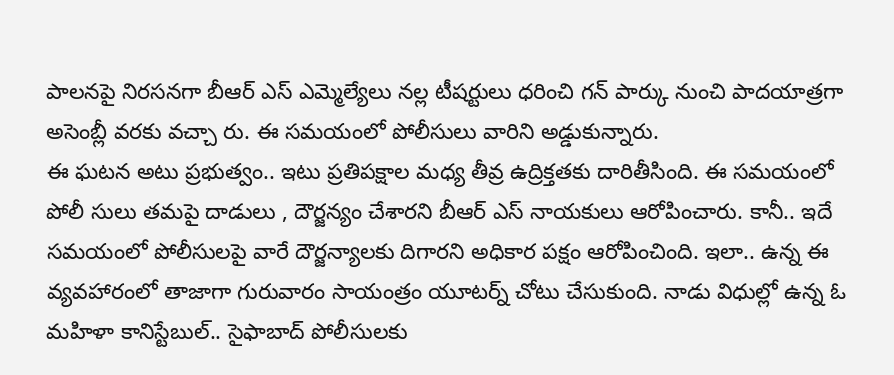పాలనపై నిరసనగా బీఆర్ ఎస్ ఎమ్మెల్యేలు నల్ల టీషర్టులు ధరించి గన్ పార్కు నుంచి పాదయాత్రగా అసెంబ్లీ వరకు వచ్చా రు. ఈ సమయంలో పోలీసులు వారిని అడ్డుకున్నారు.
ఈ ఘటన అటు ప్రభుత్వం.. ఇటు ప్రతిపక్షాల మధ్య తీవ్ర ఉద్రిక్తతకు దారితీసింది. ఈ సమయంలో పోలీ సులు తమపై దాడులు , దౌర్జన్యం చేశారని బీఆర్ ఎస్ నాయకులు ఆరోపించారు. కానీ.. ఇదే సమయంలో పోలీసులపై వారే దౌర్జన్యాలకు దిగారని అధికార పక్షం ఆరోపించింది. ఇలా.. ఉన్న ఈ వ్యవహారంలో తాజాగా గురువారం సాయంత్రం యూటర్న్ చోటు చేసుకుంది. నాడు విధుల్లో ఉన్న ఓ మహిళా కానిస్టేబుల్.. సైఫాబాద్ పోలీసులకు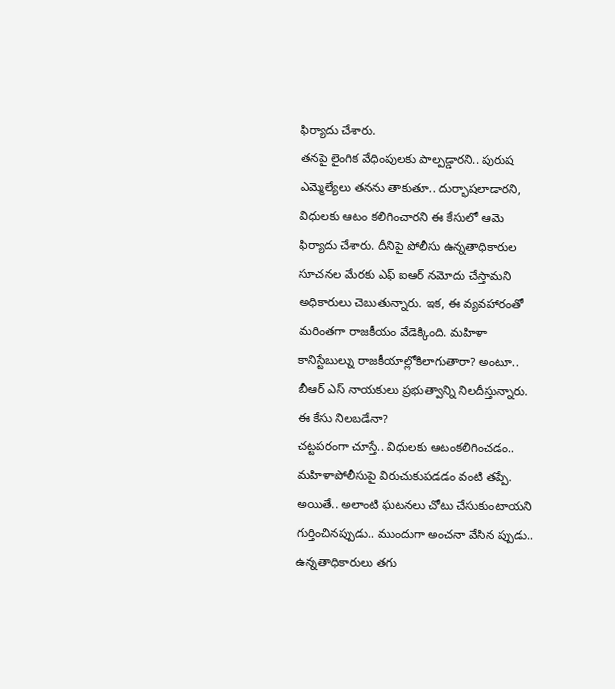ఫిర్యాదు చేశారు.
తనపై లైంగిక వేధింపులకు పాల్పడ్డారని.. పురుష ఎమ్మెల్యేలు తనను తాకుతూ.. దుర్భాషలాడారని, విధులకు ఆటం కలిగించారని ఈ కేసులో ఆమె ఫిర్యాదు చేశారు. దీనిపై పోలీసు ఉన్నతాధికారుల సూచనల మేరకు ఎఫ్ ఐఆర్ నమోదు చేస్తామని అధికారులు చెబుతున్నారు. ఇక, ఈ వ్యవహారంతో మరింతగా రాజకీయం వేడెక్కింది. మహిళా కానిస్టేబుల్ను రాజకీయాల్లోకిలాగుతారా? అంటూ.. బీఆర్ ఎస్ నాయకులు ప్రభుత్వాన్ని నిలదీస్తున్నారు.
ఈ కేసు నిలబడేనా?
చట్టపరంగా చూస్తే.. విధులకు ఆటంకలిగించడం.. మహిళాపోలీసుపై విరుచుకుపడడం వంటి తప్పే. అయితే.. అలాంటి ఘటనలు చోటు చేసుకుంటాయని గుర్తించినప్పుడు.. ముందుగా అంచనా వేసిన ప్పుడు.. ఉన్నతాధికారులు తగు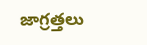జాగ్రత్తలు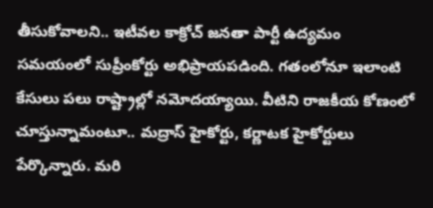తీసుకోవాలని.. ఇటీవల కాక్రోచ్ జనతా పార్టీ ఉద్యమం సమయంలో సుప్రీంకోర్టు అభిప్రాయపడింది. గతంలోనూ ఇలాంటి కేసులు పలు రాష్ట్రాల్లో నమోదయ్యాయి. వీటిని రాజకీయ కోణంలో చూస్తున్నామంటూ.. మద్రాస్ హైకోర్టు, కర్ణాటక హైకోర్టులు పేర్కొన్నారు. మరి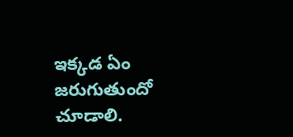ఇక్కడ ఏం జరుగుతుందో చూడాలి.